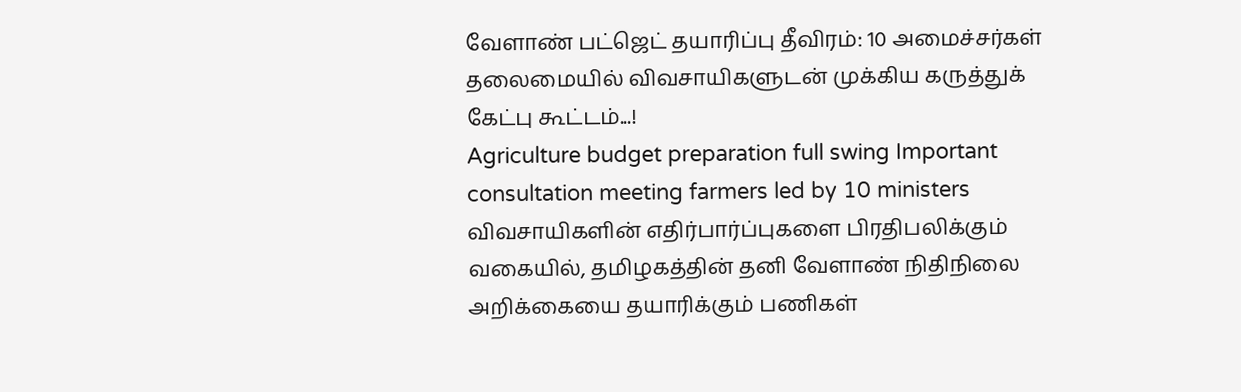வேளாண் பட்ஜெட் தயாரிப்பு தீவிரம்: 10 அமைச்சர்கள் தலைமையில் விவசாயிகளுடன் முக்கிய கருத்துக் கேட்பு கூட்டம்...!
Agriculture budget preparation full swing Important consultation meeting farmers led by 10 ministers
விவசாயிகளின் எதிர்பார்ப்புகளை பிரதிபலிக்கும் வகையில், தமிழகத்தின் தனி வேளாண் நிதிநிலை அறிக்கையை தயாரிக்கும் பணிகள்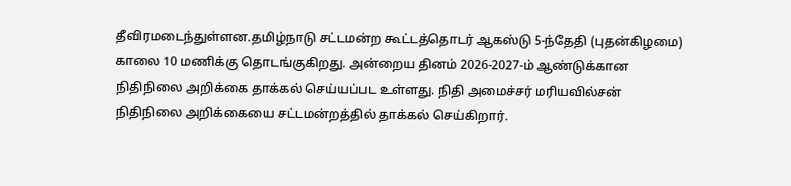தீவிரமடைந்துள்ளன.தமிழ்நாடு சட்டமன்ற கூட்டத்தொடர் ஆகஸ்டு 5-ந்தேதி (புதன்கிழமை) காலை 10 மணிக்கு தொடங்குகிறது. அன்றைய தினம் 2026-2027-ம் ஆண்டுக்கான நிதிநிலை அறிக்கை தாக்கல் செய்யப்பட உள்ளது. நிதி அமைச்சர் மரியவில்சன் நிதிநிலை அறிக்கையை சட்டமன்றத்தில் தாக்கல் செய்கிறார்.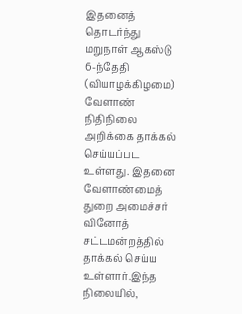இதனைத் தொடர்ந்து மறுநாள் ஆகஸ்டு 6-ந்தேதி (வியாழக்கிழமை) வேளாண் நிதிநிலை அறிக்கை தாக்கல் செய்யப்பட உள்ளது. இதனை வேளாண்மைத் துறை அமைச்சர் வினோத் சட்டமன்றத்தில் தாக்கல் செய்ய உள்ளார்.இந்த நிலையில்,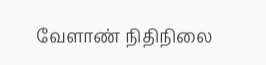வேளாண் நிதிநிலை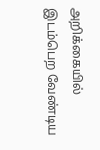அறிக்கையில் இடம்பெற வேண்டிய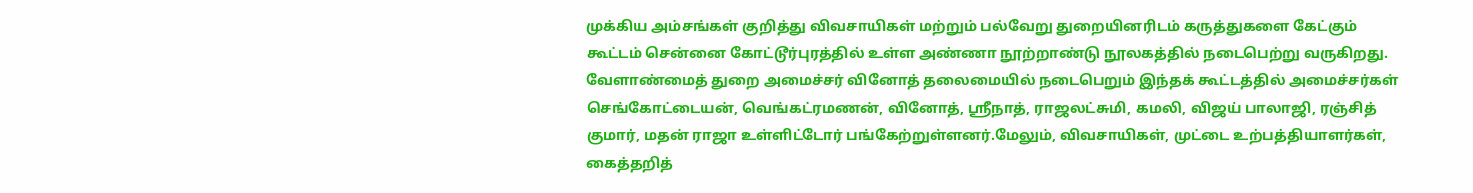முக்கிய அம்சங்கள் குறித்து விவசாயிகள் மற்றும் பல்வேறு துறையினரிடம் கருத்துகளை கேட்கும் கூட்டம் சென்னை கோட்டூர்புரத்தில் உள்ள அண்ணா நூற்றாண்டு நூலகத்தில் நடைபெற்று வருகிறது.
வேளாண்மைத் துறை அமைச்சர் வினோத் தலைமையில் நடைபெறும் இந்தக் கூட்டத்தில் அமைச்சர்கள் செங்கோட்டையன், வெங்கட்ரமணன், வினோத், ஸ்ரீநாத், ராஜலட்சுமி, கமலி, விஜய் பாலாஜி, ரஞ்சித் குமார், மதன் ராஜா உள்ளிட்டோர் பங்கேற்றுள்ளனர்.மேலும், விவசாயிகள், முட்டை உற்பத்தியாளர்கள், கைத்தறித்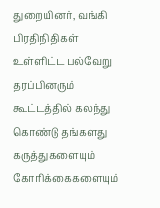துறையினர், வங்கி பிரதிநிதிகள் உள்ளிட்ட பல்வேறு தரப்பினரும் கூட்டத்தில் கலந்து கொண்டு தங்களது கருத்துகளையும் கோரிக்கைகளையும்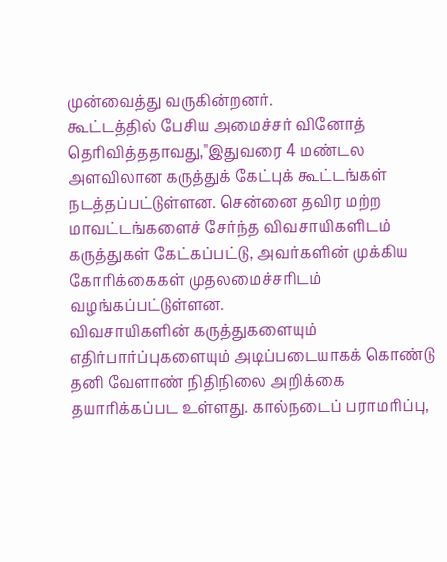முன்வைத்து வருகின்றனர்.
கூட்டத்தில் பேசிய அமைச்சர் வினோத் தெரிவித்ததாவது,"இதுவரை 4 மண்டல அளவிலான கருத்துக் கேட்புக் கூட்டங்கள் நடத்தப்பட்டுள்ளன. சென்னை தவிர மற்ற மாவட்டங்களைச் சேர்ந்த விவசாயிகளிடம் கருத்துகள் கேட்கப்பட்டு, அவர்களின் முக்கிய கோரிக்கைகள் முதலமைச்சரிடம் வழங்கப்பட்டுள்ளன.
விவசாயிகளின் கருத்துகளையும் எதிர்பார்ப்புகளையும் அடிப்படையாகக் கொண்டு தனி வேளாண் நிதிநிலை அறிக்கை தயாரிக்கப்பட உள்ளது. கால்நடைப் பராமரிப்பு,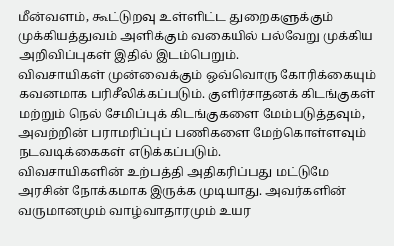மீன்வளம், கூட்டுறவு உள்ளிட்ட துறைகளுக்கும் முக்கியத்துவம் அளிக்கும் வகையில் பல்வேறு முக்கிய அறிவிப்புகள் இதில் இடம்பெறும்.
விவசாயிகள் முன்வைக்கும் ஒவ்வொரு கோரிக்கையும் கவனமாக பரிசீலிக்கப்படும். குளிர்சாதனக் கிடங்குகள் மற்றும் நெல் சேமிப்புக் கிடங்குகளை மேம்படுத்தவும், அவற்றின் பராமரிப்புப் பணிகளை மேற்கொள்ளவும் நடவடிக்கைகள் எடுக்கப்படும்.
விவசாயிகளின் உற்பத்தி அதிகரிப்பது மட்டுமே அரசின் நோக்கமாக இருக்க முடியாது. அவர்களின் வருமானமும் வாழ்வாதாரமும் உயர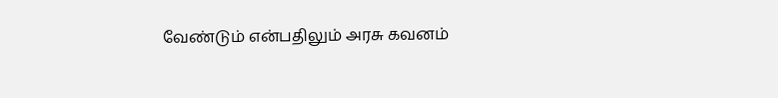வேண்டும் என்பதிலும் அரசு கவனம்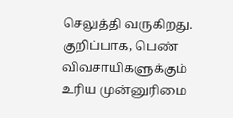செலுத்தி வருகிறது. குறிப்பாக, பெண் விவசாயிகளுக்கும் உரிய முன்னுரிமை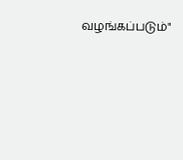வழங்கப்படும்"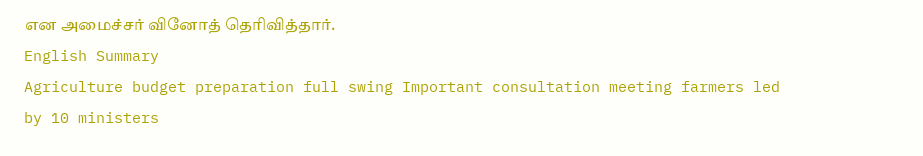என அமைச்சர் வினோத் தெரிவித்தார்.
English Summary
Agriculture budget preparation full swing Important consultation meeting farmers led by 10 ministers